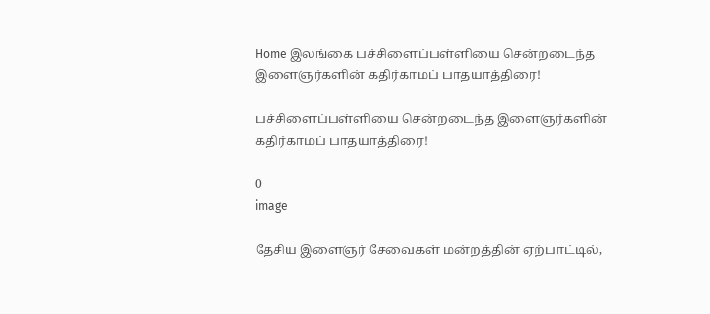Home இலங்கை பச்சிளைப்பள்ளியை சென்றடைந்த இளைஞர்களின் கதிர்காமப் பாதயாத்திரை!

பச்சிளைப்பள்ளியை சென்றடைந்த இளைஞர்களின் கதிர்காமப் பாதயாத்திரை!

0
image

தேசிய இளைஞர் சேவைகள் மன்றத்தின் ஏற்பாட்டில்,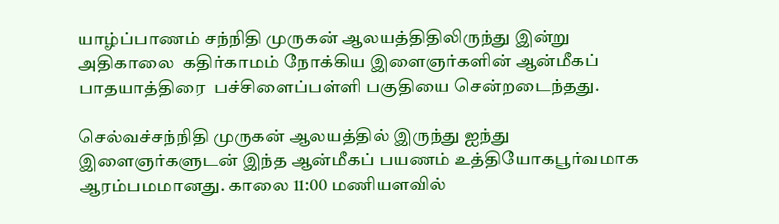யாழ்ப்பாணம் சந்நிதி முருகன் ஆலயத்திதிலிருந்து இன்று அதிகாலை  கதிர்காமம் நோக்கிய இளைஞர்களின் ஆன்மீகப் பாதயாத்திரை  பச்சிளைப்பள்ளி பகுதியை சென்றடைந்தது.

செல்வச்சந்நிதி முருகன் ஆலயத்தில் இருந்து ஐந்து இளைஞர்களுடன் இந்த ஆன்மீகப் பயணம் உத்தியோகபூர்வமாக ஆரம்பமமானது. காலை 11:00 மணியளவில்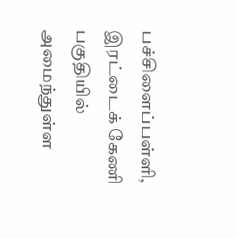பச்சிளைப்பள்ளி, இரட்டைக் கேணி பகுதியில் அமைந்துள்ள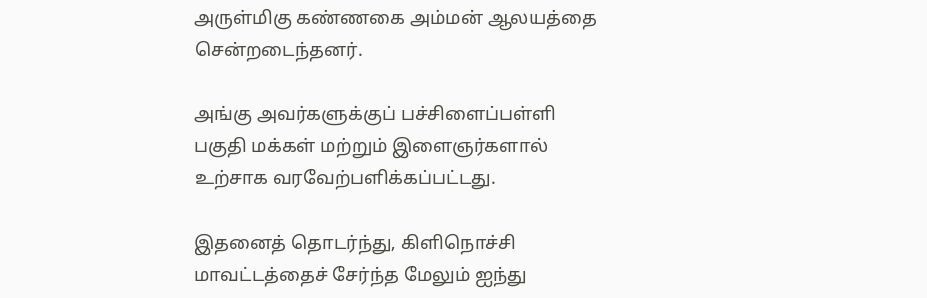அருள்மிகு கண்ணகை அம்மன் ஆலயத்தை சென்றடைந்தனர்.

அங்கு அவர்களுக்குப் பச்சிளைப்பள்ளி பகுதி மக்கள் மற்றும் இளைஞர்களால் உற்சாக வரவேற்பளிக்கப்பட்டது.

இதனைத் தொடர்ந்து, கிளிநொச்சி மாவட்டத்தைச் சேர்ந்த மேலும் ஐந்து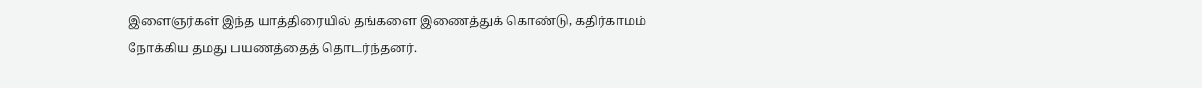இளைஞர்கள் இந்த யாத்திரையில் தங்களை இணைத்துக் கொண்டு, கதிர்காமம் நோக்கிய தமது பயணத்தைத் தொடர்ந்தனர்.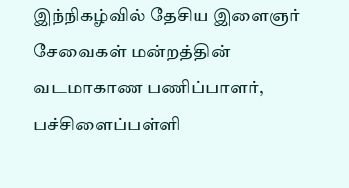இந்நிகழ்வில் தேசிய இளைஞர் சேவைகள் மன்றத்தின் வடமாகாண பணிப்பாளர், பச்சிளைப்பள்ளி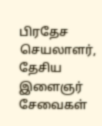பிரதேச செயலாளர், தேசிய இளைஞர் சேவைகள்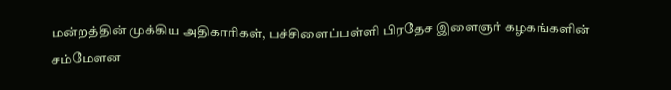மன்றத்தின் முக்கிய அதிகாரிகள், பச்சிளைப்பள்ளி பிரதேச இளைஞர் கழகங்களின் சம்மேளன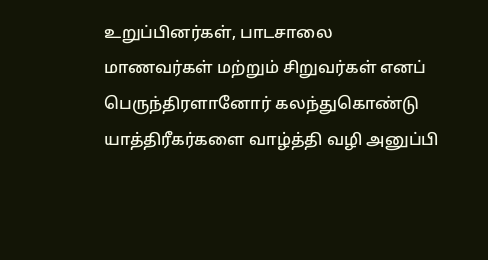உறுப்பினர்கள், பாடசாலை மாணவர்கள் மற்றும் சிறுவர்கள் எனப் பெருந்திரளானோர் கலந்துகொண்டு யாத்திரீகர்களை வாழ்த்தி வழி அனுப்பி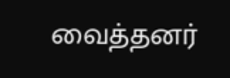வைத்தனர்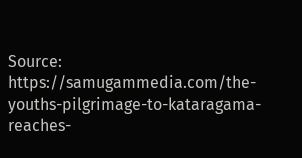Source: https://samugammedia.com/the-youths-pilgrimage-to-kataragama-reaches-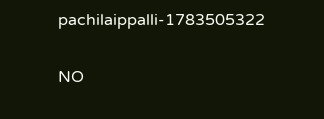pachilaippalli-1783505322

NO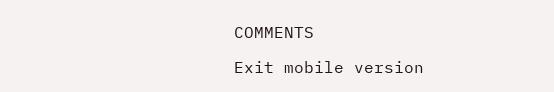COMMENTS

Exit mobile version